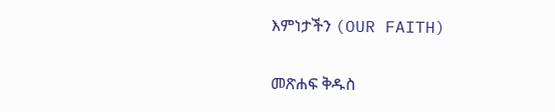እምነታችን (OUR FAITH)

መጽሐፍ ቅዱስ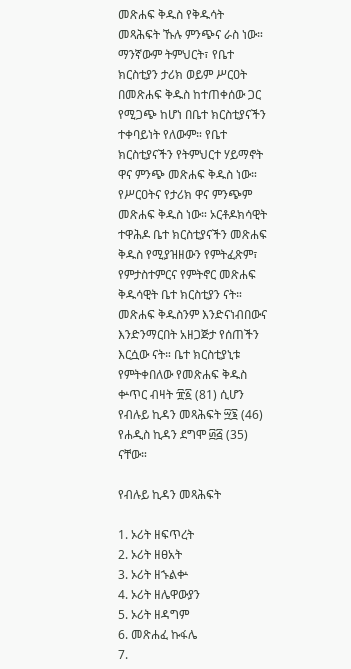መጽሐፍ ቅዱስ የቅዱሳት መጻሕፍት ኹሉ ምንጭና ራስ ነው። ማንኛውም ትምህርት፣ የቤተ ክርስቲያን ታሪክ ወይም ሥርዐት በመጽሐፍ ቅዱስ ከተጠቀሰው ጋር የሚጋጭ ከሆነ በቤተ ክርስቲያናችን ተቀባይነት የለውም። የቤተ ክርስቲያናችን የትምህርተ ሃይማኖት ዋና ምንጭ መጽሐፍ ቅዱስ ነው። የሥርዐትና የታሪክ ዋና ምንጭም መጽሐፍ ቅዱስ ነው። ኦርቶዶክሳዊት ተዋሕዶ ቤተ ክርስቲያናችን መጽሐፍ ቅዱስ የሚያዝዘውን የምትፈጽም፣ የምታስተምርና የምትኖር መጽሐፍ ቅዱሳዊት ቤተ ክርስቲያን ናት። መጽሐፍ ቅዱስንም እንድናነብበውና እንድንማርበት አዘጋጅታ የሰጠችን እርሷው ናት። ቤተ ክርስቲያኒቱ የምትቀበለው የመጽሐፍ ቅዱስ ቍጥር ብዛት ፹፩ (81) ሲሆን የብሉይ ኪዳን መጻሕፍት ፵፮ (46) የሐዲስ ኪዳን ደግሞ ፴፭ (35) ናቸው።

የብሉይ ኪዳን መጻሕፍት

1. ኦሪት ዘፍጥረት
2. ኦሪት ዘፀአት
3. ኦሪት ዘኁልቍ
4. ኦሪት ዘሌዋውያን
5. ኦሪት ዘዳግም
6. መጽሐፈ ኩፋሌ
7.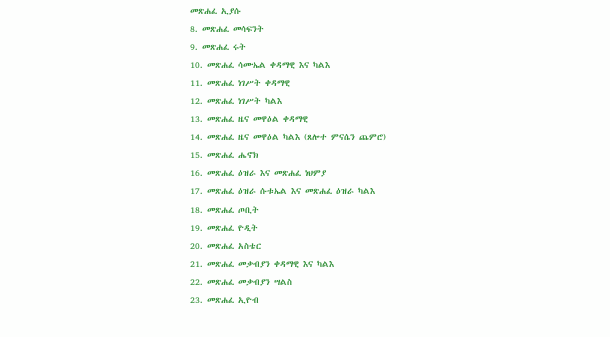መጽሐፈ ኢያሱ
8. መጽሐፈ መሳፍንት
9. መጽሐፈ ሩት
10. መጽሐፈ ሳሙኤል ቀዳማዊ እና ካልእ
11. መጽሐፈ ነገሥት ቀዳማዊ
12. መጽሐፈ ነገሥት ካልእ
13. መጽሐፈ ዜና መዋዕል ቀዳማዊ
14. መጽሐፈ ዜና መዋዕል ካልእ (ጸሎተ ምናሴን ጨምሮ)
15. መጽሐፈ ሔኖክ
16. መጽሐፈ ዕዝራ እና መጽሐፈ ነህምያ
17. መጽሐፈ ዕዝራ ሱቱኤል እና መጽሐፈ ዕዝራ ካልእ
18. መጽሐፈ ጦቢት
19. መጽሐፈ ዮዲት
20. መጽሐፈ አስቴር
21. መጽሐፈ መቃብያን ቀዳማዊ እና ካልእ
22. መጽሐፈ መቃብያን ሣልስ
23. መጽሐፈ ኢዮብ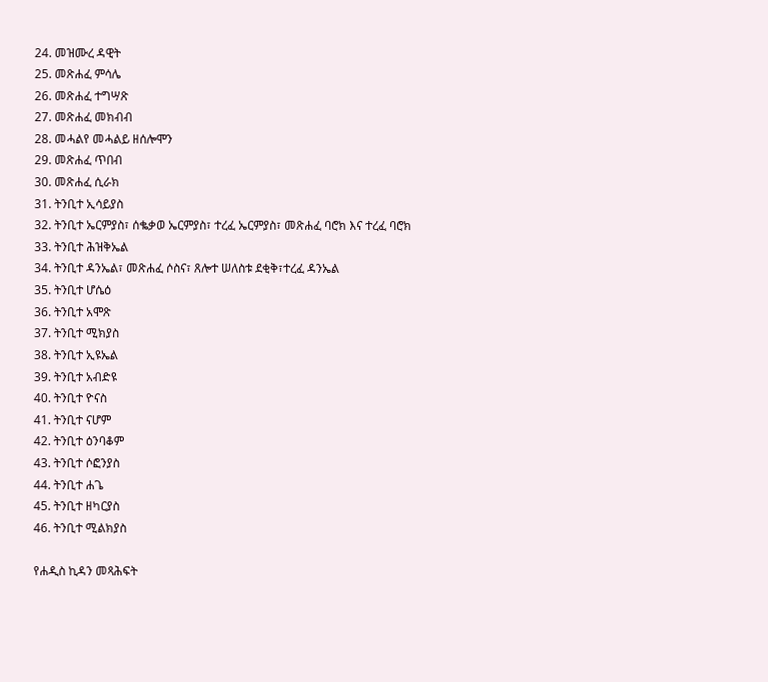24. መዝሙረ ዳዊት
25. መጽሐፈ ምሳሌ
26. መጽሐፈ ተግሣጽ
27. መጽሐፈ መክብብ
28. መሓልየ መሓልይ ዘሰሎሞን
29. መጽሐፈ ጥበብ
30. መጽሐፈ ሲራክ
31. ትንቢተ ኢሳይያስ
32. ትንቢተ ኤርምያስ፣ ሰቈቃወ ኤርምያስ፣ ተረፈ ኤርምያስ፣ መጽሐፈ ባሮክ እና ተረፈ ባሮክ
33. ትንቢተ ሕዝቅኤል
34. ትንቢተ ዳንኤል፣ መጽሐፈ ሶስና፣ ጸሎተ ሠለስቱ ደቂቅ፣ተረፈ ዳንኤል
35. ትንቢተ ሆሴዕ
36. ትንቢተ አሞጽ
37. ትንቢተ ሚክያስ
38. ትንቢተ ኢዩኤል
39. ትንቢተ አብድዩ
40. ትንቢተ ዮናስ
41. ትንቢተ ናሆም
42. ትንቢተ ዕንባቆም
43. ትንቢተ ሶፎንያስ
44. ትንቢተ ሐጌ
45. ትንቢተ ዘካርያስ
46. ትንቢተ ሚልክያስ

የሐዲስ ኪዳን መጻሕፍት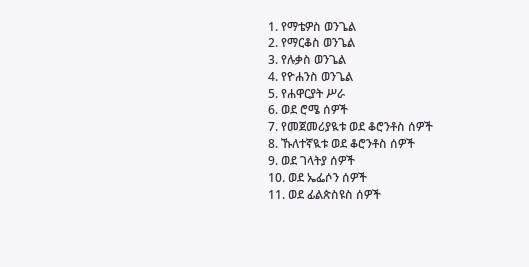1. የማቴዎስ ወንጌል
2. የማርቆስ ወንጌል
3. የሉቃስ ወንጌል
4. የዮሐንስ ወንጌል
5. የሐዋርያት ሥራ
6. ወደ ሮሜ ሰዎች
7. የመጀመሪያዪቱ ወደ ቆሮንቶስ ሰዎች
8. ኹለተኛዪቱ ወደ ቆሮንቶስ ሰዎች
9. ወደ ገላትያ ሰዎች
10. ወደ ኤፌሶን ሰዎች
11. ወደ ፊልጵስዩስ ሰዎች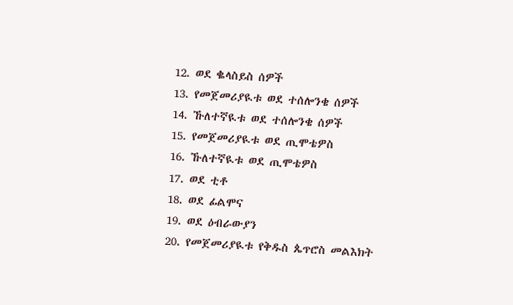12. ወደ ቈላስይስ ሰዎች
13. የመጀመሪያዪቱ ወደ ተሰሎንቄ ሰዎች
14. ኹለተኛዪቱ ወደ ተሰሎንቄ ሰዎች
15. የመጀመሪያዪቱ ወደ ጢሞቴዎስ
16. ኹለተኛዪቱ ወደ ጢሞቴዎስ
17. ወደ ቲቶ
18. ወደ ፊልሞና
19. ወደ ዕብራውያን
20. የመጀመሪያዪቱ የቅዱስ ጴጥሮስ መልእክት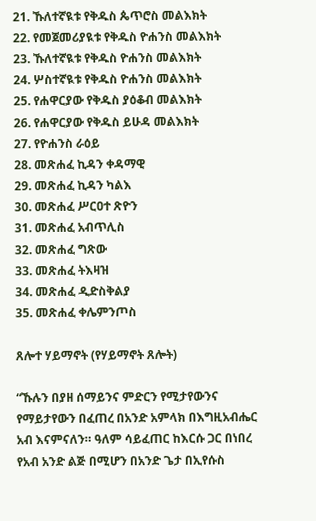21. ኹለተኛዪቱ የቅዱስ ጴጥሮስ መልእክት
22. የመጀመሪያዪቱ የቅዱስ ዮሐንስ መልእክት
23. ኹለተኛዪቱ የቅዱስ ዮሐንስ መልእክት
24. ሦስተኛዪቱ የቅዱስ ዮሐንስ መልእክት
25. የሐዋርያው የቅዱስ ያዕቆብ መልእክት
26. የሐዋርያው የቅዱስ ይሁዳ መልእክት
27. የዮሐንስ ራዕይ
28. መጽሐፈ ኪዳን ቀዳማዊ
29. መጽሐፈ ኪዳን ካልእ
30. መጽሐፈ ሥርዐተ ጽዮን
31. መጽሐፈ አብጥሊስ
32. መጽሐፈ ግጽው
33. መጽሐፈ ትእዛዝ
34. መጽሐፈ ዲድስቅልያ
35. መጽሐፈ ቀሌምንጦስ

ጸሎተ ሃይማኖት (የሃይማኖት ጸሎት)

“ኹሉን በያዘ ሰማይንና ምድርን የሚታየውንና የማይታየውን በፈጠረ በአንድ አምላክ በእግዚአብሔር አብ እናምናለን። ዓለም ሳይፈጠር ከእርሱ ጋር በነበረ የአብ አንድ ልጅ በሚሆን በአንድ ጌታ በኢየሱስ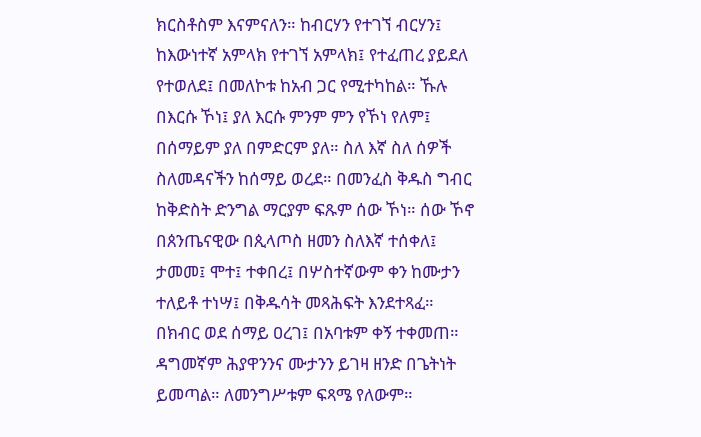ክርስቶስም እናምናለን። ከብርሃን የተገኘ ብርሃን፤ ከእውነተኛ አምላክ የተገኘ አምላክ፤ የተፈጠረ ያይደለ የተወለደ፤ በመለኮቱ ከአብ ጋር የሚተካከል። ኹሉ በእርሱ ኾነ፤ ያለ እርሱ ምንም ምን የኾነ የለም፤ በሰማይም ያለ በምድርም ያለ። ስለ እኛ ስለ ሰዎች ስለመዳናችን ከሰማይ ወረደ። በመንፈስ ቅዱስ ግብር ከቅድስት ድንግል ማርያም ፍጹም ሰው ኾነ። ሰው ኾኖ በጰንጤናዊው በጲላጦስ ዘመን ስለእኛ ተሰቀለ፤ ታመመ፤ ሞተ፤ ተቀበረ፤ በሦስተኛውም ቀን ከሙታን ተለይቶ ተነሣ፤ በቅዱሳት መጻሕፍት እንደተጻፈ። በክብር ወደ ሰማይ ዐረገ፤ በአባቱም ቀኝ ተቀመጠ። ዳግመኛም ሕያዋንንና ሙታንን ይገዛ ዘንድ በጌትነት ይመጣል። ለመንግሥቱም ፍጻሜ የለውም።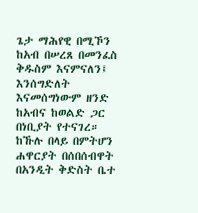ጌታ ማሕየዊ በሚኾን ከአብ በሠረጸ በመንፈስ ቅዱስም እናምናለን፤ እንሰግድለት እናመሰግነውም ዘንድ ከአብና ከወልድ ጋር በነቢያት የተናገረ። ከኹሉ በላይ በምትሆን ሐዋርያት በሰበሰብዋት በአንዲት ቅድስት ቤተ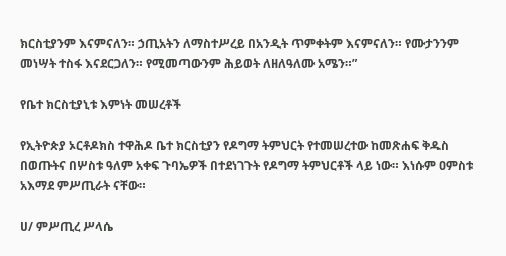ክርስቲያንም እናምናለን። ኃጢአትን ለማስተሥረይ በአንዲት ጥምቀትም እናምናለን። የሙታንንም መነሣት ተስፋ እናደርጋለን። የሚመጣውንም ሕይወት ለዘለዓለሙ አሜን።”

የቤተ ክርስቲያኒቱ እምነት መሠረቶች

የኢትዮጵያ ኦርቶዶክስ ተዋሕዶ ቤተ ክርስቲያን የዶግማ ትምህርት የተመሠረተው ከመጽሐፍ ቅዱስ በወጡትና በሦስቱ ዓለም አቀፍ ጉባኤዎች በተደነገጉት የዶግማ ትምህርቶች ላይ ነው። እነሱም ዐምስቱ አእማደ ምሥጢራት ናቸው።

ሀ/ ምሥጢረ ሥላሴ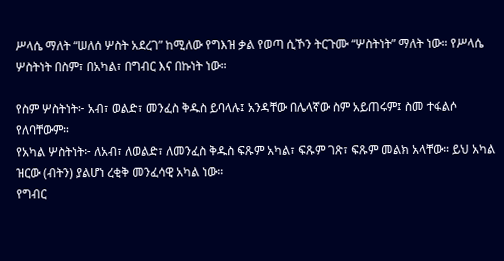ሥላሴ ማለት “ሠለሰ ሦስት አደረገ” ከሚለው የግእዝ ቃል የወጣ ሲኾን ትርጉሙ “ሦስትነት” ማለት ነው። የሥላሴ ሦስትነት በስም፣ በአካል፣ በግብር እና በኩነት ነው።

የስም ሦስትነት፦ አብ፣ ወልድ፣ መንፈስ ቅዱስ ይባላሉ፤ አንዳቸው በሌላኛው ስም አይጠሩም፤ ስመ ተፋልሶ የለባቸውም።
የአካል ሦስትነት፦ ለአብ፣ ለወልድ፣ ለመንፈስ ቅዱስ ፍጹም አካል፣ ፍጹም ገጽ፣ ፍጹም መልክ አላቸው። ይህ አካል ዝርው (ብትን) ያልሆነ ረቂቅ መንፈሳዊ አካል ነው።
የግብር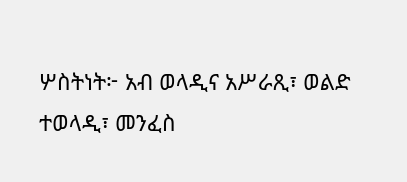ሦስትነት፦ አብ ወላዲና አሥራጺ፣ ወልድ ተወላዲ፣ መንፈስ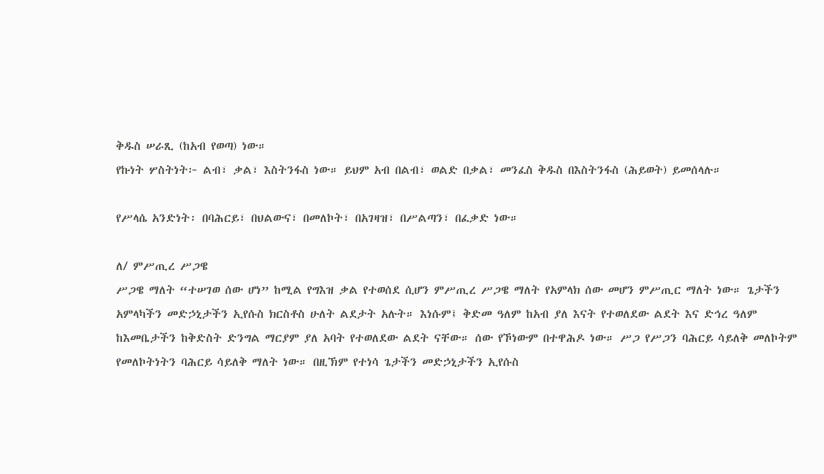ቅዱስ ሠራጺ (ከአብ የወጣ) ነው።
የኩነት ሦስትነት፦ ልብ፣ ቃል፣ እስትንፋስ ነው። ይህም አብ በልብ፣ ወልድ በቃል፣ መንፈስ ቅዱስ በእስትንፋስ (ሕይወት) ይመሰላሉ።

የሥላሴ አንድነት፡ በባሕርይ፣ በህልውና፣ በመለኮት፣ በአገዛዝ፣ በሥልጣን፣ በፈቃድ ነው።

ለ/ ምሥጢረ ሥጋዌ
ሥጋዌ ማለት “ተሠገወ ሰው ሆነ” ከሚል የግእዝ ቃል የተወሰደ ሲሆን ምሥጢረ ሥጋዌ ማለት የአምላክ ሰው መሆን ምሥጢር ማለት ነው። ጌታችን አምላካችን መድኃኒታችን ኢየሱስ ክርስቶስ ሁለት ልደታት አሉት። እነሱም፤ ቅድመ ዓለም ከአብ ያለ እናት የተወለደው ልደት እና ድኅረ ዓለም ከእመቤታችን ከቅድስት ድንግል ማርያም ያለ አባት የተወለደው ልደት ናቸው። ሰው የኾነውም በተዋሕዶ ነው። ሥጋ የሥጋን ባሕርይ ሳይለቅ መለኮትም የመለኮትነትን ባሕርይ ሳይለቅ ማለት ነው። በዚኽም የተነሳ ጌታችን መድኃኒታችን ኢየሱስ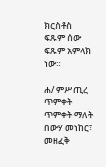ክርስቶስ ፍጹም ሰው ፍጹም አምላክ ነው።

ሐ/ ምሥጢረ ጥምቀት
ጥምቀት ማለት በውሃ መነከር፣ መዘፈቅ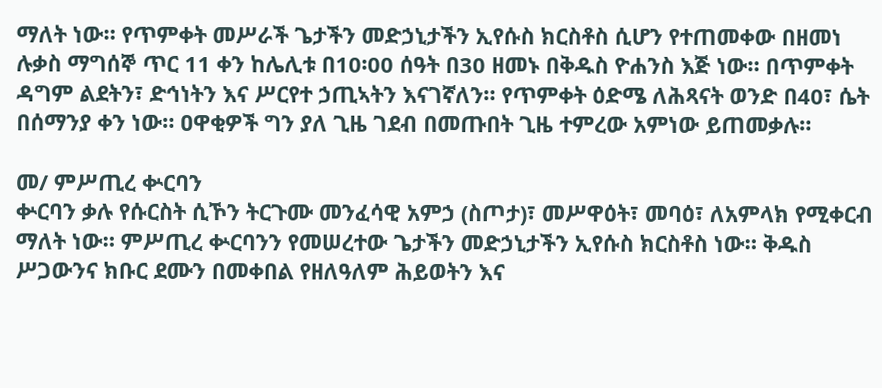ማለት ነው። የጥምቀት መሥራች ጌታችን መድኃኒታችን ኢየሱስ ክርስቶስ ሲሆን የተጠመቀው በዘመነ ሉቃስ ማግሰኞ ጥር 11 ቀን ከሌሊቱ በ10፡00 ሰዓት በ30 ዘመኑ በቅዱስ ዮሐንስ እጅ ነው። በጥምቀት ዳግም ልደትን፣ ድኅነትን እና ሥርየተ ኃጢኣትን እናገኛለን። የጥምቀት ዕድሜ ለሕጻናት ወንድ በ40፣ ሴት በሰማንያ ቀን ነው። ዐዋቂዎች ግን ያለ ጊዜ ገደብ በመጡበት ጊዜ ተምረው አምነው ይጠመቃሉ።

መ/ ምሥጢረ ቍርባን
ቍርባን ቃሉ የሱርስት ሲኾን ትርጉሙ መንፈሳዊ አምኃ (ስጦታ)፣ መሥዋዕት፣ መባዕ፣ ለአምላክ የሚቀርብ ማለት ነው። ምሥጢረ ቍርባንን የመሠረተው ጌታችን መድኃኒታችን ኢየሱስ ክርስቶስ ነው። ቅዱስ ሥጋውንና ክቡር ደሙን በመቀበል የዘለዓለም ሕይወትን እና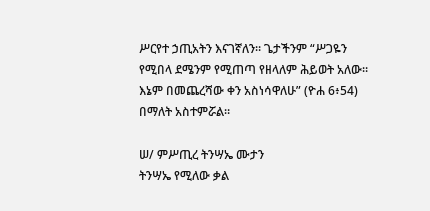ሥርየተ ኃጢአትን እናገኛለን። ጌታችንም “ሥጋዬን የሚበላ ደሜንም የሚጠጣ የዘላለም ሕይወት አለው። እኔም በመጨረሻው ቀን አስነሳዋለሁ” (ዮሐ 6፥54) በማለት አስተምሯል።

ሠ/ ምሥጢረ ትንሣኤ ሙታን
ትንሣኤ የሚለው ቃል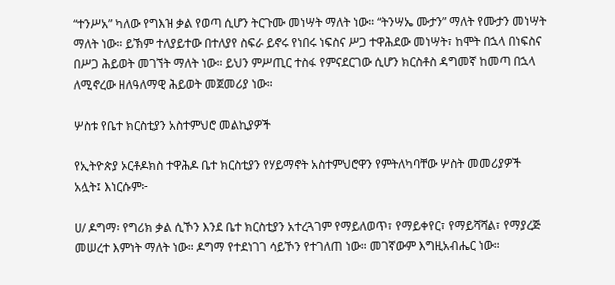“ተንሥአ” ካለው የግእዝ ቃል የወጣ ሲሆን ትርጉሙ መነሣት ማለት ነው። “ትንሣኤ ሙታን” ማለት የሙታን መነሣት ማለት ነው። ይኽም ተለያይተው በተለያየ ስፍራ ይኖሩ የነበሩ ነፍስና ሥጋ ተዋሕደው መነሣት፣ ከሞት በኋላ በነፍስና በሥጋ ሕይወት መገኘት ማለት ነው። ይህን ምሥጢር ተስፋ የምናደርገው ሲሆን ክርስቶስ ዳግመኛ ከመጣ በኋላ ለሚኖረው ዘለዓለማዊ ሕይወት መጀመሪያ ነው።

ሦስቱ የቤተ ክርስቲያን አስተምህሮ መልኪያዎች

የኢትዮጵያ ኦርቶዶክስ ተዋሕዶ ቤተ ክርስቲያን የሃይማኖት አስተምህሮዋን የምትለካባቸው ሦስት መመሪያዎች አሏት፤ እነርሱም፦

ሀ/ ዶግማ፡ የግሪክ ቃል ሲኾን እንደ ቤተ ክርስቲያን አተረጓገም የማይለወጥ፣ የማይቀየር፣ የማይሻሻል፣ የማያረጅ መሠረተ እምነት ማለት ነው። ዶግማ የተደነገገ ሳይኾን የተገለጠ ነው። መገኛውም እግዚአብሔር ነው።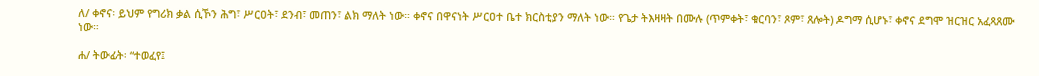ለ/ ቀኖና፡ ይህም የግሪክ ቃል ሲኾን ሕግ፣ ሥርዐት፣ ደንብ፣ መጠን፣ ልክ ማለት ነው። ቀኖና በዋናነት ሥርዐተ ቤተ ክርስቲያን ማለት ነው። የጌታ ትእዛዛት በሙሉ (ጥምቀት፣ ቁርባን፣ ጾም፣ ጸሎት) ዶግማ ሲሆኑ፣ ቀኖና ደግሞ ዝርዝር አፈጻጸሙ ነው።

ሐ/ ትውፊት፡ “ተወፈየ፤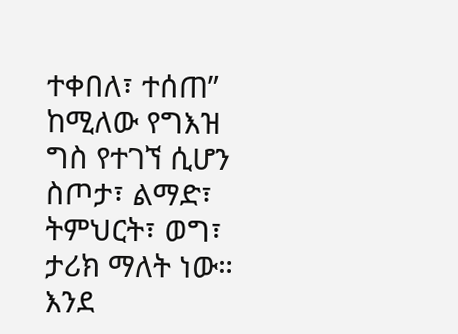ተቀበለ፣ ተሰጠ” ከሚለው የግእዝ ግስ የተገኘ ሲሆን ስጦታ፣ ልማድ፣ ትምህርት፣ ወግ፣ ታሪክ ማለት ነው። እንደ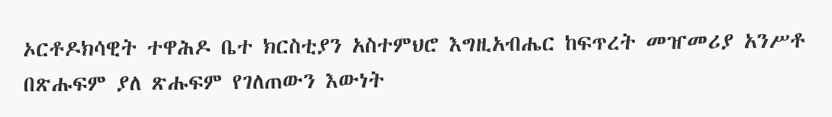ኦርቶዶክሳዊት ተዋሕዶ ቤተ ክርስቲያን አስተምህሮ እግዚአብሔር ከፍጥረት መዠመሪያ አንሥቶ በጽሑፍም ያለ ጽሑፍም የገለጠውን እውነት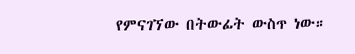የምናገኘው በትውፊት ውስጥ ነው።